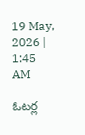19 May, 2026 | 1:45 AM

ఓటర్ల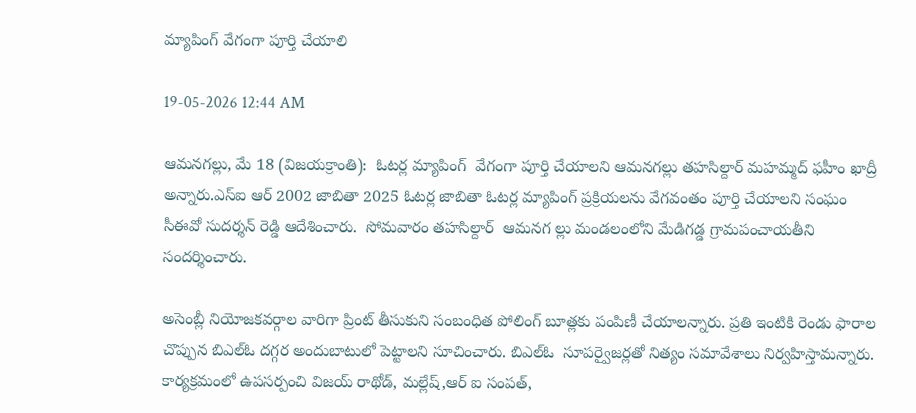మ్యాపింగ్ వేగంగా పూర్తి చేయాలి

19-05-2026 12:44 AM

ఆమనగల్లు, మే 18 (విజయక్రాంతి):  ఓటర్ల మ్యాపింగ్  వేగంగా పూర్తి చేయాలని ఆమనగల్లు తహసిల్దార్ మహమ్మద్ ఫహీం ఖాద్రీ అన్నారు.ఎస్‌ఐ ఆర్ 2002 జాబితా 2025 ఓటర్ల జాబితా ఓటర్ల మ్యాపింగ్ ప్రక్రియలను వేగవంతం పూర్తి చేయాలని సంఘం సీఈవో సుదర్శన్ రెడ్డి ఆదేశించారు.  సోమవారం తహసిల్దార్  ఆమనగ ల్లు మండలంలోని మేడిగడ్డ గ్రామపంచాయతీని సందర్శించారు.

అసెంబ్లీ నియోజకవర్గాల వారిగా ప్రింట్ తీసుకుని సంబంధిత పోలింగ్ బూత్లకు పంపిణీ చేయాలన్నారు. ప్రతి ఇంటికి రెండు ఫారాల చొప్పున బిఎల్‌ఓ దగ్గర అందుబాటులో పెట్టాలని సూచించారు. బిఎల్‌ఓ  సూపర్వైజర్లతో నిత్యం సమావేశాలు నిర్వహిస్తామన్నారు. కార్యక్రమంలో ఉపసర్పంచి విజయ్ రాథోడ్, మల్లేష్,ఆర్ ఐ సంపత్,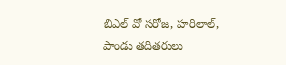బిఎల్ వో సరోజ, హరిలాల్, పాండు తదితరులు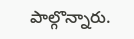పాల్గొన్నారు.